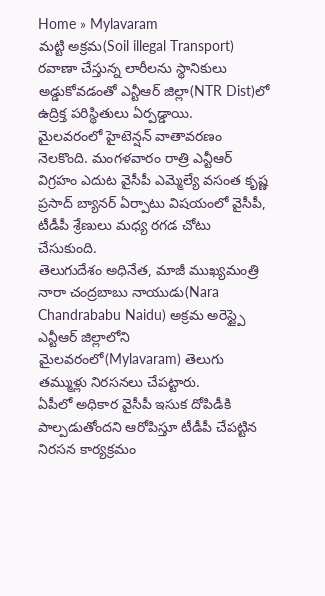Home » Mylavaram
మట్టి అక్రమ(Soil illegal Transport) రవాణా చేస్తున్న లారీలను స్థానికులు అడ్డుకోవడంతో ఎన్టీఆర్ జిల్లా(NTR Dist)లో ఉద్రిక్త పరిస్థితులు ఏర్పడ్డాయి.
మైలవరంలో హైటెన్షన్ వాతావరణం నెలకొంది. మంగళవారం రాత్రి ఎన్టీఆర్ విగ్రహం ఎదుట వైసీపీ ఎమ్మెల్యే వసంత కృష్ణ ప్రసాద్ బ్యానర్ ఏర్పాటు విషయంలో వైసీపీ, టీడీపీ శ్రేణులు మధ్య రగడ చోటు చేసుకుంది.
తెలుగుదేశం అధినేత, మాజీ ముఖ్యమంత్రి నారా చంద్రబాబు నాయుడు(Nara Chandrababu Naidu) అక్రమ అరెస్ట్పై ఎన్టీఆర్ జిల్లాలోని మైలవరంలో(Mylavaram) తెలుగు తమ్ముళ్లు నిరసనలు చేపట్టారు.
ఏపీలో అధికార వైసీపీ ఇసుక దోపిడీకి పాల్పడుతోందని ఆరోపిస్తూ టీడీపీ చేపట్టిన నిరసన కార్యక్రమం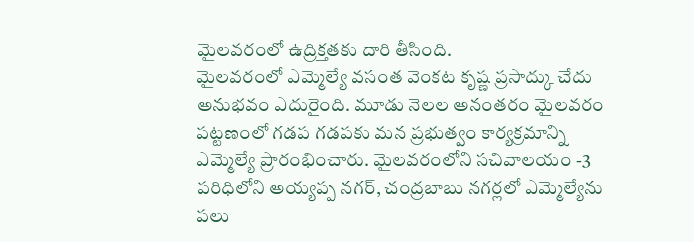మైలవరంలో ఉద్రిక్తతకు దారి తీసింది.
మైలవరంలో ఎమ్మెల్యే వసంత వెంకట కృష్ణ ప్రసాద్కు చేదు అనుభవం ఎదురైంది. మూడు నెలల అనంతరం మైలవరం పట్టణంలో గడప గడపకు మన ప్రభుత్వం కార్యక్రమాన్ని ఎమ్మెల్యే ప్రారంభించారు. మైలవరంలోని సచివాలయం -3 పరిధిలోని అయ్యప్ప నగర్, చంద్రబాబు నగర్లలో ఎమ్మెల్యేను పలు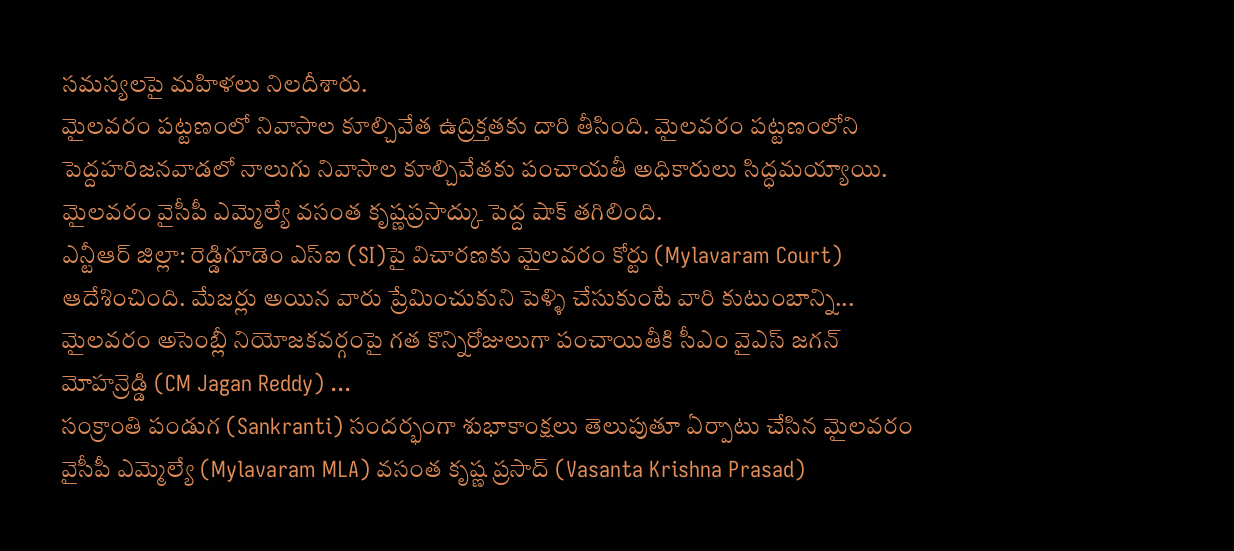సమస్యలపై మహిళలు నిలదీశారు.
మైలవరం పట్టణంలో నివాసాల కూల్చివేత ఉద్రిక్తతకు దారి తీసింది. మైలవరం పట్టణంలోని పెద్దహరిజనవాడలో నాలుగు నివాసాల కూల్చివేతకు పంచాయతీ అధికారులు సిద్ధమయ్యాయి.
మైలవరం వైసీపీ ఎమ్మెల్యే వసంత కృష్ణప్రసాద్కు పెద్ద షాక్ తగిలింది.
ఎన్టీఆర్ జిల్లా: రెడ్డిగూడెం ఎస్ఐ (SI)పై విచారణకు మైలవరం కోర్టు (Mylavaram Court) ఆదేశించింది. మేజర్లు అయిన వారు ప్రేమించుకుని పెళ్ళి చేసుకుంటే వారి కుటుంబాన్ని...
మైలవరం అసెంబ్లీ నియోజకవర్గంపై గత కొన్నిరోజులుగా పంచాయితీకి సీఎం వైఎస్ జగన్ మోహన్రెడ్డి (CM Jagan Reddy) ...
సంక్రాంతి పండుగ (Sankranti) సందర్భంగా శుభాకాంక్షలు తెలుపుతూ ఏర్పాటు చేసిన మైలవరం వైసీపీ ఎమ్మెల్యే (Mylavaram MLA) వసంత కృష్ణ ప్రసాద్ (Vasanta Krishna Prasad)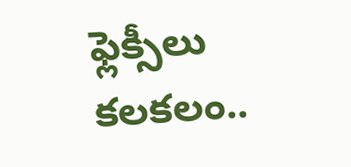ఫ్లెక్సీలు కలకలం..